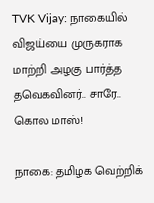TVK Vijay: நாகையில் விஜய்யை முருகராக மாற்றி அழகு பார்த்த தவெகவினர்.. சாரே.. கொல மாஸ்!

நாகை: தமிழக வெற்றிக்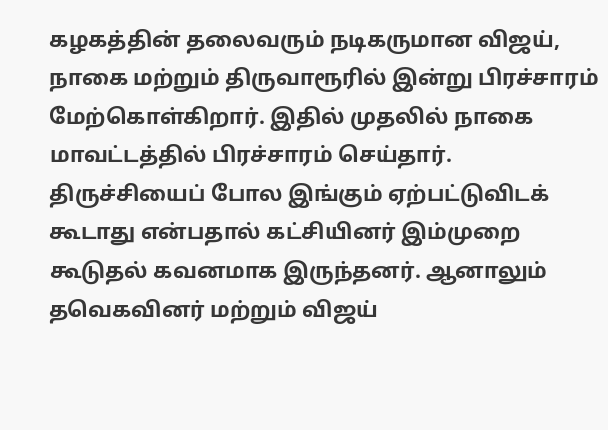கழகத்தின் தலைவரும் நடிகருமான விஜய், நாகை மற்றும் திருவாரூரில் இன்று பிரச்சாரம் மேற்கொள்கிறார். இதில் முதலில் நாகை மாவட்டத்தில் பிரச்சாரம் செய்தார். திருச்சியைப் போல இங்கும் ஏற்பட்டுவிடக் கூடாது என்பதால் கட்சியினர் இம்முறை கூடுதல் கவனமாக இருந்தனர். ஆனாலும் தவெகவினர் மற்றும் விஜய்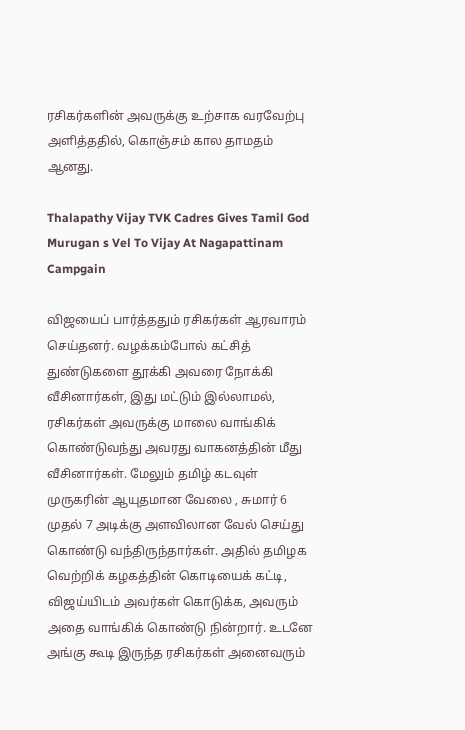ரசிகர்களின் அவருக்கு உற்சாக வரவேற்பு அளித்ததில், கொஞ்சம் கால தாமதம் ஆனது.

Thalapathy Vijay TVK Cadres Gives Tamil God Murugan s Vel To Vijay At Nagapattinam Campgain

விஜயைப் பார்த்ததும் ரசிகர்கள் ஆரவாரம் செய்தனர். வழக்கம்போல் கட்சித் துண்டுகளை தூக்கி அவரை நோக்கி வீசினார்கள், இது மட்டும் இல்லாமல், ரசிகர்கள் அவருக்கு மாலை வாங்கிக் கொண்டுவந்து அவரது வாகனத்தின் மீது வீசினார்கள். மேலும் தமிழ் கடவுள் முருகரின் ஆயுதமான வேலை , சுமார் 6 முதல் 7 அடிக்கு அளவிலான வேல் செய்து கொண்டு வந்திருந்தார்கள். அதில் தமிழக வெற்றிக் கழகத்தின் கொடியைக் கட்டி, விஜய்யிடம் அவர்கள் கொடுக்க, அவரும் அதை வாங்கிக் கொண்டு நின்றார். உடனே அங்கு கூடி இருந்த ரசிகர்கள் அனைவரும்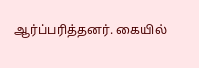ஆர்ப்பரித்தனர். கையில்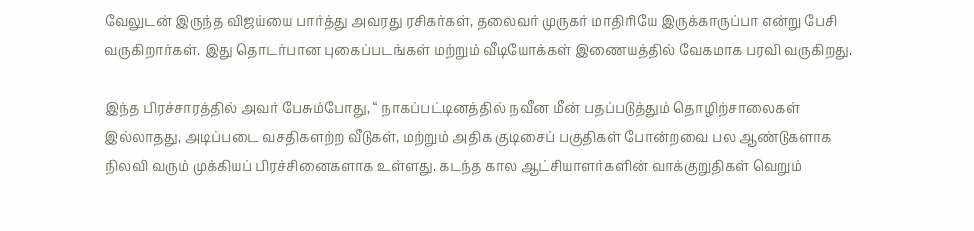வேலுடன் இருந்த விஜய்யை பார்த்து அவரது ரசிகர்கள், தலைவர் முருகர் மாதிரியே இருக்காருப்பா என்று பேசி வருகிறார்கள். இது தொடர்பான புகைப்படங்கள் மற்றும் வீடியோக்கள் இணையத்தில் வேகமாக பரவி வருகிறது.

இந்த பிரச்சாரத்தில் அவர் பேசும்போது, “ நாகப்பட்டினத்தில் நவீன மீன் பதப்படுத்தும் தொழிற்சாலைகள் இல்லாதது, அடிப்படை வசதிகளற்ற வீடுகள், மற்றும் அதிக குடிசைப் பகுதிகள் போன்றவை பல ஆண்டுகளாக நிலவி வரும் முக்கியப் பிரச்சினைகளாக உள்ளது. கடந்த கால ஆட்சியாளர்களின் வாக்குறுதிகள் வெறும்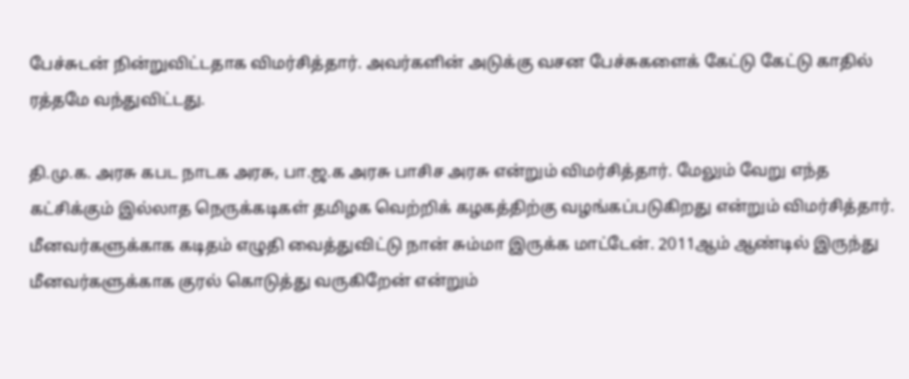பேச்சுடன் நின்றுவிட்டதாக விமர்சித்தார். அவர்களின் அடுக்கு வசன பேச்சுகளைக் கேட்டு கேட்டு காதில் ரத்தமே வந்துவிட்டது.

தி.மு.க. அரசு கபட நாடக அரசு, பா.ஜ.க அரசு பாசிச அரசு என்றும் விமர்சித்தார். மேலும் வேறு எந்த கட்சிக்கும் இல்லாத நெருக்கடிகள் தமிழக வெற்றிக் கழகத்திற்கு வழங்கப்படுகிறது என்றும் விமர்சித்தார். மீனவர்களுக்காக கடிதம் எழுதி வைத்துவிட்டு நான் சும்மா இருக்க மாட்டேன். 2011ஆம் ஆண்டில் இருந்து மீனவர்களுக்காக குரல் கொடுத்து வருகிறேன் என்றும்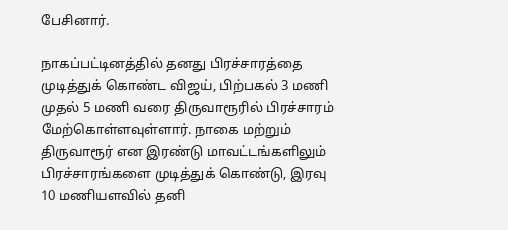பேசினார்.

நாகப்பட்டினத்தில் தனது பிரச்சாரத்தை முடித்துக் கொண்ட விஜய், பிற்பகல் 3 மணி முதல் 5 மணி வரை திருவாரூரில் பிரச்சாரம் மேற்கொள்ளவுள்ளார். நாகை மற்றும் திருவாரூர் என இரண்டு மாவட்டங்களிலும் பிரச்சாரங்களை முடித்துக் கொண்டு, இரவு 10 மணியளவில் தனி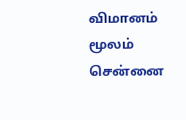விமானம் மூலம் சென்னை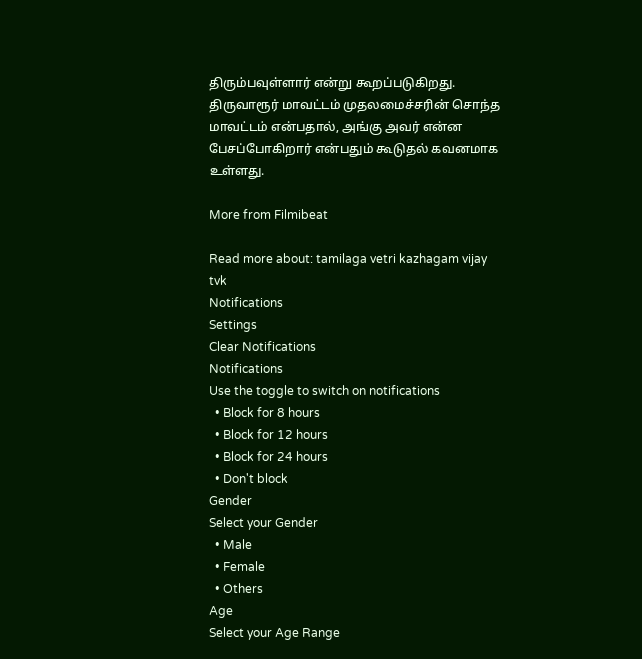திரும்பவுள்ளார் என்று கூறப்படுகிறது. திருவாரூர் மாவட்டம் முதலமைச்சரின் சொந்த மாவட்டம் என்பதால், அங்கு அவர் என்ன பேசப்போகிறார் என்பதும் கூடுதல் கவனமாக உள்ளது.

More from Filmibeat

Read more about: tamilaga vetri kazhagam vijay tvk
Notifications
Settings
Clear Notifications
Notifications
Use the toggle to switch on notifications
  • Block for 8 hours
  • Block for 12 hours
  • Block for 24 hours
  • Don't block
Gender
Select your Gender
  • Male
  • Female
  • Others
Age
Select your Age Range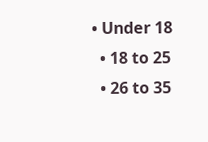• Under 18
  • 18 to 25
  • 26 to 35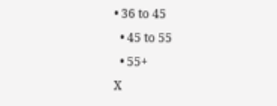• 36 to 45
  • 45 to 55
  • 55+
X